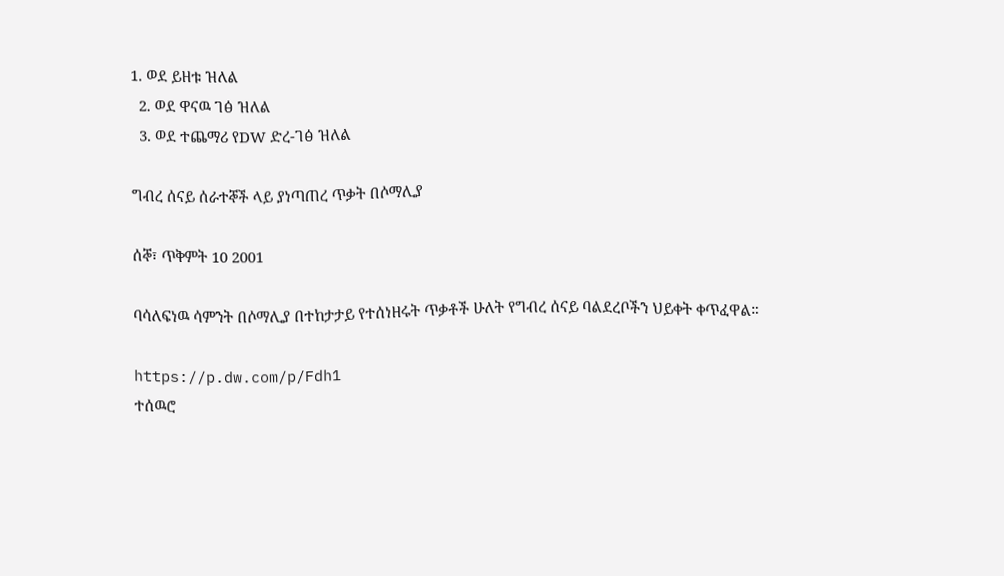1. ወደ ይዘቱ ዝለል
  2. ወደ ዋናዉ ገፅ ዝለል
  3. ወደ ተጨማሪ የDW ድረ-ገፅ ዝለል

ግብረ ሰናይ ሰራተኞች ላይ ያነጣጠረ ጥቃት በሶማሊያ

ሰኞ፣ ጥቅምት 10 2001

ባሳለፍነዉ ሳምንት በሶማሊያ በተከታታይ የተሰነዘሩት ጥቃቶች ሁለት የግብረ ሰናይ ባልደረቦችን ህይቀት ቀጥፈዋል።

https://p.dw.com/p/Fdh1
ተሰዉሮ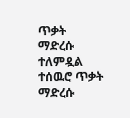ጥቃት ማድረሱ ተለምዷል
ተሰዉሮ ጥቃት ማድረሱ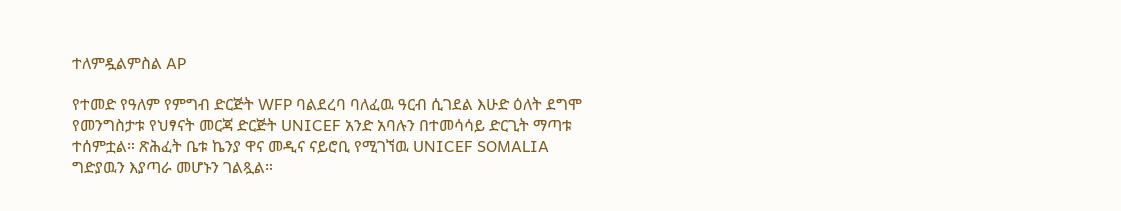ተለምዷልምስል AP

የተመድ የዓለም የምግብ ድርጅት WFP ባልደረባ ባለፈዉ ዓርብ ሲገደል እሁድ ዕለት ደግሞ የመንግስታቱ የህፃናት መርጃ ድርጅት UNICEF አንድ አባሉን በተመሳሳይ ድርጊት ማጣቱ ተሰምቷል። ጽሕፈት ቤቱ ኬንያ ዋና መዲና ናይሮቢ የሚገኘዉ UNICEF SOMALIA ግድያዉን እያጣራ መሆኑን ገልጿል።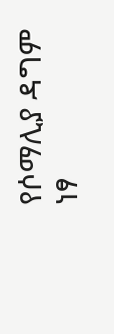የሶማሊያ ዳግም ነፃ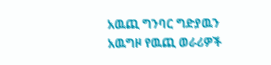አዉጪ ግንባር ግድያዉን አዉግዞ የዉጪ ወራሪዎች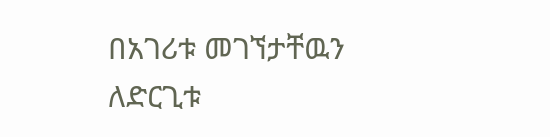በአገሪቱ መገኘታቸዉን ለድርጊቱ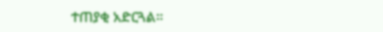ተጠያቂ አድርጓል።